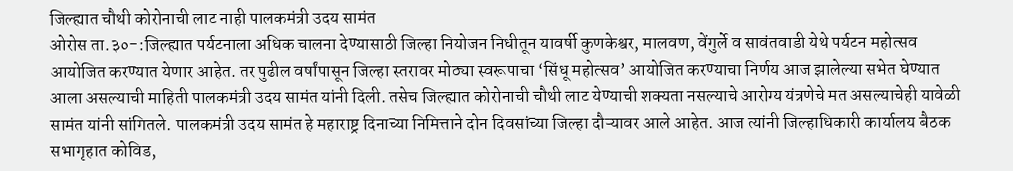जिल्ह्यात चौथी कोरोनाची लाट नाही पालकमंत्री उदय सामंत
ओरोस ता.३०-:जिल्ह्यात पर्यटनाला अधिक चालना देण्यासाठी जिल्हा नियोजन निधीतून यावर्षी कुणकेश्वर, मालवण, वेंगुर्ले व सावंतवाडी येथे पर्यटन महोत्सव आयोजित करण्यात येणार आहेत. तर पुढील वर्षांपासून जिल्हा स्तरावर मोठ्या स्वरूपाचा ‘सिंधू महोत्सव’ आयोजित करण्याचा निर्णय आज झालेल्या सभेत घेण्यात आला असल्याची माहिती पालकमंत्री उदय सामंत यांनी दिली. तसेच जिल्ह्यात कोरोनाची चौथी लाट येण्याची शक्यता नसल्याचे आरोग्य यंत्रणेचे मत असल्याचेही यावेळी सामंत यांनी सांगितले. पालकमंत्री उदय सामंत हे महाराष्ट्र दिनाच्या निमित्ताने दोन दिवसांच्या जिल्हा दौऱ्यावर आले आहेत. आज त्यांनी जिल्हाधिकारी कार्यालय बैठक सभागृहात कोविड,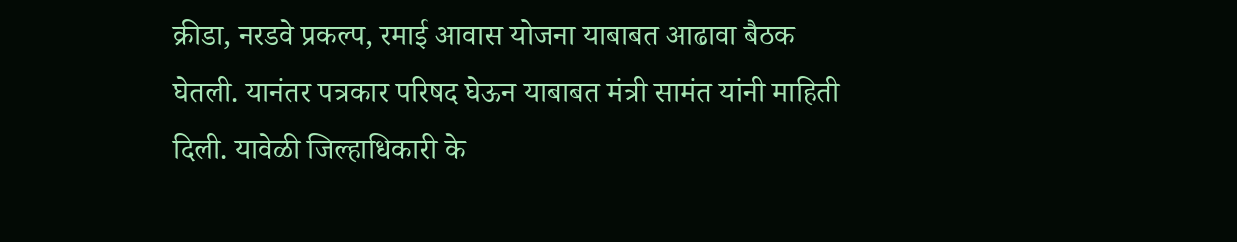क्रीडा, नरडवे प्रकल्प, रमाई आवास योजना याबाबत आढावा बैठक घेतली. यानंतर पत्रकार परिषद घेऊन याबाबत मंत्री सामंत यांनी माहिती दिली. यावेळी जिल्हाधिकारी के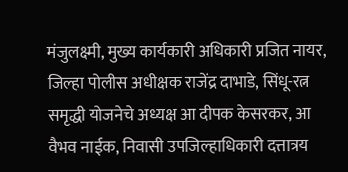मंजुलक्ष्मी, मुख्य कार्यकारी अधिकारी प्रजित नायर, जिल्हा पोलीस अधीक्षक राजेंद्र दाभाडे, सिंधू-रत्न समृद्धी योजनेचे अध्यक्ष आ दीपक केसरकर, आ वैभव नाईक, निवासी उपजिल्हाधिकारी दत्तात्रय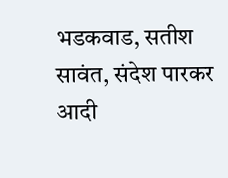भडकवाड, सतीश सावंत, संदेश पारकर आदी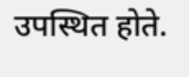उपस्थित होते.